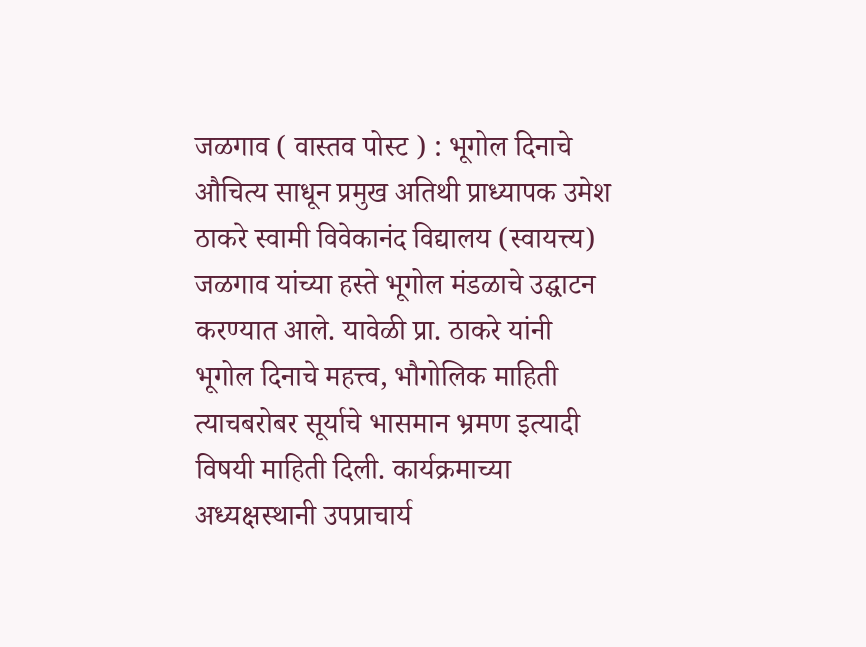जळगाव ( वास्तव पोस्ट ) : भूगोल दिनाचे औचित्य साधून प्रमुख अतिथी प्राध्यापक उमेश ठाकरे स्वामी विवेकानंद विद्यालय (स्वायत्त्य) जळगाव यांच्या हस्ते भूगोल मंडळाचे उद्घाटन करण्यात आले. यावेळी प्रा. ठाकरे यांनी भूगोल दिनाचे महत्त्व, भौगोलिक माहिती त्याचबरोबर सूर्याचे भासमान भ्रमण इत्यादी विषयी माहिती दिली. कार्यक्रमाच्या अध्यक्षस्थानी उपप्राचार्य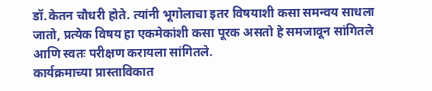डॉ.केतन चौधरी होते. त्यांनी भूगोलाचा इतर विषयाशी कसा समन्वय साधला जातो, प्रत्येक विषय हा एकमेकांशी कसा पूरक असतो हे समजावून सांगितले आणि स्वतः परीक्षण करायला सांगितले.
कार्यक्रमाच्या प्रास्ताविकात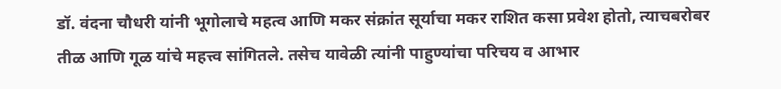डॉ. वंदना चौधरी यांनी भूगोलाचे महत्व आणि मकर संक्रांत सूर्याचा मकर राशित कसा प्रवेश होतो, त्याचबरोबर तीळ आणि गूळ यांचे महत्त्व सांगितले. तसेच यावेळी त्यांनी पाहुण्यांचा परिचय व आभार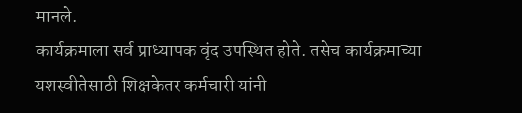मानले.
कार्यक्रमाला सर्व प्राध्यापक वृंद उपस्थित होते. तसेच कार्यक्रमाच्या यशस्वीतेसाठी शिक्षकेतर कर्मचारी यांनी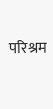परिश्रम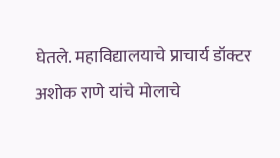घेतले. महाविद्यालयाचे प्राचार्य डॉक्टर अशोक राणे यांचे मोलाचे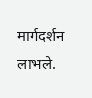मार्गदर्शन लाभले.